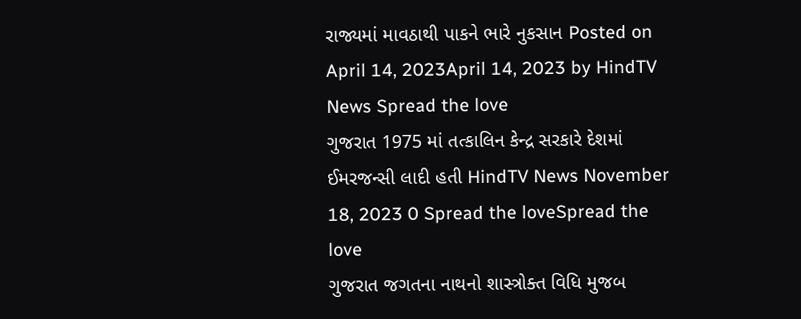રાજ્યમાં માવઠાથી પાકને ભારે નુકસાન Posted on April 14, 2023April 14, 2023 by HindTV News Spread the love
ગુજરાત 1975 માં તત્કાલિન કેન્દ્ર સરકારે દેશમાં ઈમરજન્સી લાદી હતી HindTV News November 18, 2023 0 Spread the loveSpread the love
ગુજરાત જગતના નાથનો શાસ્ત્રોક્ત વિધિ મુજબ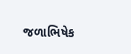જળાભિષેક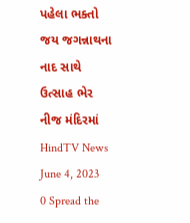પહેલા ભક્તો જય જગન્નાથના નાદ સાથે ઉત્સાહ ભેર નીજ મંદિરમાં HindTV News June 4, 2023 0 Spread the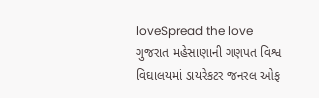loveSpread the love
ગુજરાત મહેસાણાની ગણપત વિશ્વ વિઘાલયમાં ડાયરેકટર જનરલ ઓફ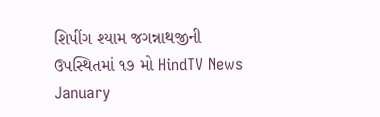શિપીંગ શ્યામ જગન્નાથજીની ઉપસ્થિતમાં ૧૭ મો HindTV News January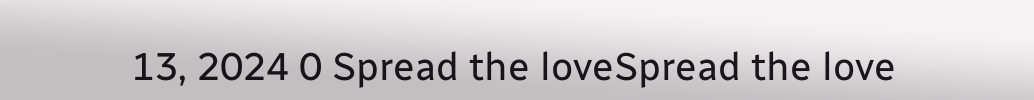13, 2024 0 Spread the loveSpread the love